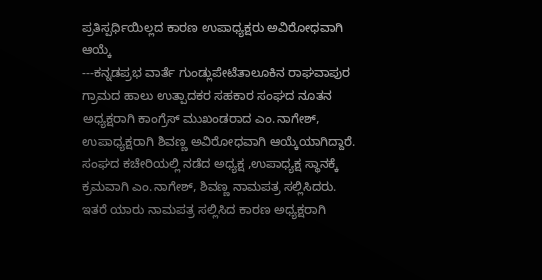ಪ್ರತಿಸ್ಪರ್ಧಿಯಿಲ್ಲದ ಕಾರಣ ಉಪಾಧ್ಯಕ್ಷರು ಅವಿರೋಧವಾಗಿ ಆಯ್ಕೆ
---ಕನ್ನಡಪ್ರಭ ವಾರ್ತೆ ಗುಂಡ್ಲುಪೇಟೆತಾಲೂಕಿನ ರಾಘವಾಪುರ ಗ್ರಾಮದ ಹಾಲು ಉತ್ಪಾದಕರ ಸಹಕಾರ ಸಂಘದ ನೂತನ ಅಧ್ಯಕ್ಷರಾಗಿ ಕಾಂಗ್ರೆಸ್ ಮುಖಂಡರಾದ ಎಂ.ನಾಗೇಶ್, ಉಪಾಧ್ಯಕ್ಷರಾಗಿ ಶಿವಣ್ಣ ಅವಿರೋಧವಾಗಿ ಆಯ್ಕೆಯಾಗಿದ್ದಾರೆ.
ಸಂಘದ ಕಚೇರಿಯಲ್ಲಿ ನಡೆದ ಅಧ್ಯಕ್ಷ ,ಉಪಾಧ್ಯಕ್ಷ ಸ್ಥಾನಕ್ಕೆ ಕ್ರಮವಾಗಿ ಎಂ.ನಾಗೇಶ್, ಶಿವಣ್ಣ ನಾಮಪತ್ರ ಸಲ್ಲಿಸಿದರು. ಇತರೆ ಯಾರು ನಾಮಪತ್ರ ಸಲ್ಲಿಸಿದ ಕಾರಣ ಅಧ್ಯಕ್ಷರಾಗಿ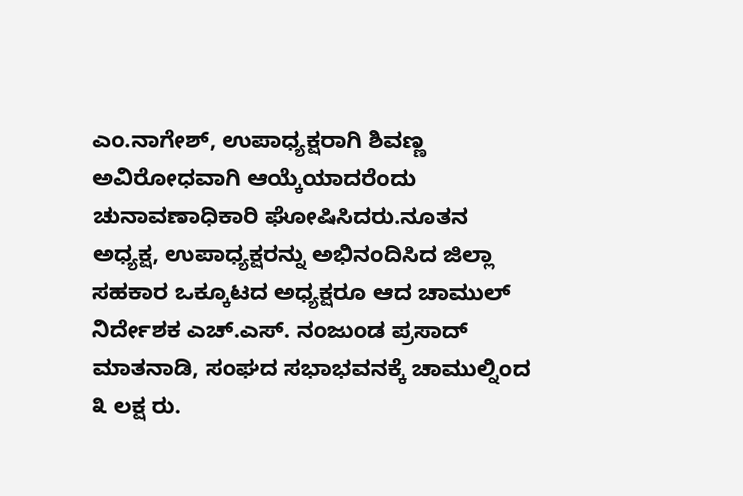ಎಂ.ನಾಗೇಶ್, ಉಪಾಧ್ಯಕ್ಷರಾಗಿ ಶಿವಣ್ಣ ಅವಿರೋಧವಾಗಿ ಆಯ್ಕೆಯಾದರೆಂದು ಚುನಾವಣಾಧಿಕಾರಿ ಘೋಷಿಸಿದರು.ನೂತನ ಅಧ್ಯಕ್ಷ, ಉಪಾಧ್ಯಕ್ಷರನ್ನು ಅಭಿನಂದಿಸಿದ ಜಿಲ್ಲಾ ಸಹಕಾರ ಒಕ್ಕೂಟದ ಅಧ್ಯಕ್ಷರೂ ಆದ ಚಾಮುಲ್ ನಿರ್ದೇಶಕ ಎಚ್.ಎಸ್. ನಂಜುಂಡ ಪ್ರಸಾದ್ ಮಾತನಾಡಿ, ಸಂಘದ ಸಭಾಭವನಕ್ಕೆ ಚಾಮುಲ್ನಿಂದ ೩ ಲಕ್ಷ ರು.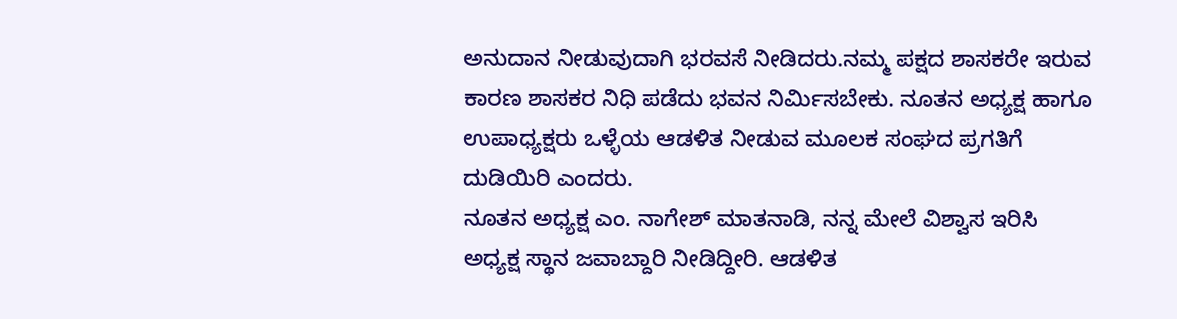ಅನುದಾನ ನೀಡುವುದಾಗಿ ಭರವಸೆ ನೀಡಿದರು.ನಮ್ಮ ಪಕ್ಷದ ಶಾಸಕರೇ ಇರುವ ಕಾರಣ ಶಾಸಕರ ನಿಧಿ ಪಡೆದು ಭವನ ನಿರ್ಮಿಸಬೇಕು. ನೂತನ ಅಧ್ಯಕ್ಷ ಹಾಗೂ ಉಪಾಧ್ಯಕ್ಷರು ಒಳ್ಳೆಯ ಆಡಳಿತ ನೀಡುವ ಮೂಲಕ ಸಂಘದ ಪ್ರಗತಿಗೆ ದುಡಿಯಿರಿ ಎಂದರು.
ನೂತನ ಅಧ್ಯಕ್ಷ ಎಂ. ನಾಗೇಶ್ ಮಾತನಾಡಿ, ನನ್ನ ಮೇಲೆ ವಿಶ್ವಾಸ ಇರಿಸಿ ಅಧ್ಯಕ್ಷ ಸ್ಥಾನ ಜವಾಬ್ದಾರಿ ನೀಡಿದ್ದೀರಿ. ಆಡಳಿತ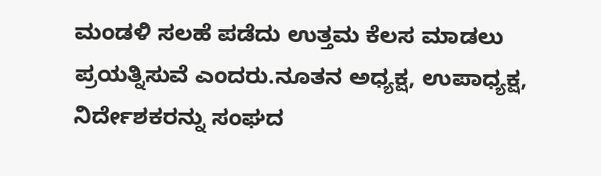ಮಂಡಳಿ ಸಲಹೆ ಪಡೆದು ಉತ್ತಮ ಕೆಲಸ ಮಾಡಲು ಪ್ರಯತ್ನಿಸುವೆ ಎಂದರು.ನೂತನ ಅಧ್ಯಕ್ಷ, ಉಪಾಧ್ಯಕ್ಷ, ನಿರ್ದೇಶಕರನ್ನು ಸಂಘದ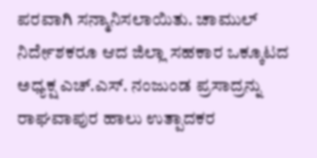ಪರವಾಗಿ ಸನ್ಮಾನಿಸಲಾಯಿತು. ಚಾಮುಲ್ ನಿರ್ದೇಶಕರೂ ಆದ ಜಿಲ್ಲಾ ಸಹಕಾರ ಒಕ್ಕೂಟದ ಅಧ್ಯಕ್ಷ ಎಚ್.ಎಸ್. ನಂಜುಂಡ ಪ್ರಸಾದ್ರನ್ನು ರಾಘವಾಪುರ ಹಾಲು ಉತ್ಪಾದಕರ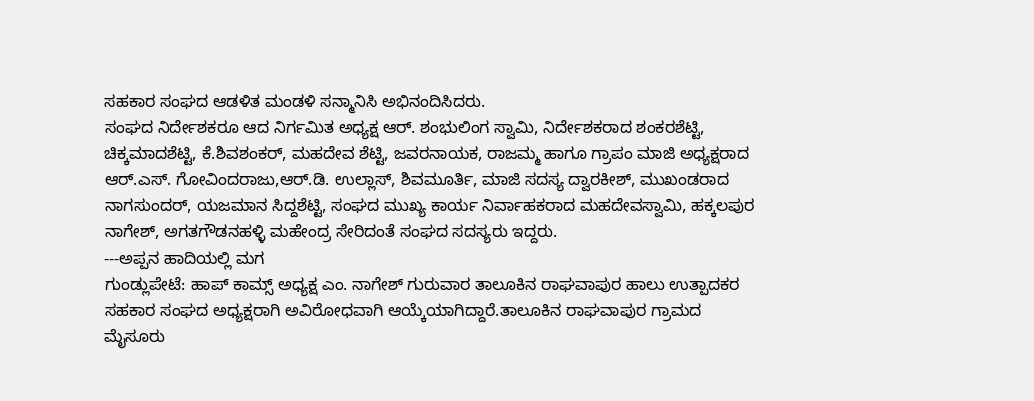ಸಹಕಾರ ಸಂಘದ ಆಡಳಿತ ಮಂಡಳಿ ಸನ್ಮಾನಿಸಿ ಅಭಿನಂದಿಸಿದರು.
ಸಂಘದ ನಿರ್ದೇಶಕರೂ ಆದ ನಿರ್ಗಮಿತ ಅಧ್ಯಕ್ಷ ಆರ್. ಶಂಭುಲಿಂಗ ಸ್ವಾಮಿ, ನಿರ್ದೇಶಕರಾದ ಶಂಕರಶೆಟ್ಟಿ, ಚಿಕ್ಕಮಾದಶೆಟ್ಟಿ, ಕೆ.ಶಿವಶಂಕರ್, ಮಹದೇವ ಶೆಟ್ಟಿ, ಜವರನಾಯಕ, ರಾಜಮ್ಮ ಹಾಗೂ ಗ್ರಾಪಂ ಮಾಜಿ ಅಧ್ಯಕ್ಷರಾದ ಆರ್.ಎಸ್. ಗೋವಿಂದರಾಜು,ಆರ್.ಡಿ. ಉಲ್ಲಾಸ್, ಶಿವಮೂರ್ತಿ, ಮಾಜಿ ಸದಸ್ಯ ದ್ವಾರಕೀಶ್, ಮುಖಂಡರಾದ ನಾಗಸುಂದರ್, ಯಜಮಾನ ಸಿದ್ದಶೆಟ್ಟಿ, ಸಂಘದ ಮುಖ್ಯ ಕಾರ್ಯ ನಿರ್ವಾಹಕರಾದ ಮಹದೇವಸ್ವಾಮಿ, ಹಕ್ಕಲಪುರ ನಾಗೇಶ್, ಅಗತಗೌಡನಹಳ್ಳಿ ಮಹೇಂದ್ರ ಸೇರಿದಂತೆ ಸಂಘದ ಸದಸ್ಯರು ಇದ್ದರು.
---ಅಪ್ಪನ ಹಾದಿಯಲ್ಲಿ ಮಗ
ಗುಂಡ್ಲುಪೇಟೆ: ಹಾಪ್ ಕಾಮ್ಸ್ ಅಧ್ಯಕ್ಷ ಎಂ. ನಾಗೇಶ್ ಗುರುವಾರ ತಾಲೂಕಿನ ರಾಘವಾಪುರ ಹಾಲು ಉತ್ಪಾದಕರ ಸಹಕಾರ ಸಂಘದ ಅಧ್ಯಕ್ಷರಾಗಿ ಅವಿರೋಧವಾಗಿ ಆಯ್ಕೆಯಾಗಿದ್ದಾರೆ.ತಾಲೂಕಿನ ರಾಘವಾಪುರ ಗ್ರಾಮದ ಮೈಸೂರು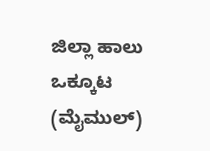ಜಿಲ್ಲಾ ಹಾಲು ಒಕ್ಕೂಟ (ಮೈಮುಲ್)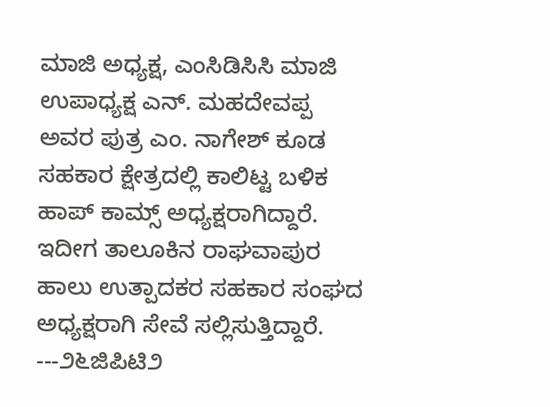ಮಾಜಿ ಅಧ್ಯಕ್ಷ, ಎಂಸಿಡಿಸಿಸಿ ಮಾಜಿ ಉಪಾಧ್ಯಕ್ಷ ಎನ್. ಮಹದೇವಪ್ಪ ಅವರ ಪುತ್ರ ಎಂ. ನಾಗೇಶ್ ಕೂಡ ಸಹಕಾರ ಕ್ಷೇತ್ರದಲ್ಲಿ ಕಾಲಿಟ್ಟ ಬಳಿಕ ಹಾಪ್ ಕಾಮ್ಸ್ ಅಧ್ಯಕ್ಷರಾಗಿದ್ದಾರೆ. ಇದೀಗ ತಾಲೂಕಿನ ರಾಘವಾಪುರ ಹಾಲು ಉತ್ಪಾದಕರ ಸಹಕಾರ ಸಂಘದ ಅಧ್ಯಕ್ಷರಾಗಿ ಸೇವೆ ಸಲ್ಲಿಸುತ್ತಿದ್ದಾರೆ.
---೨೬ಜಿಪಿಟಿ೨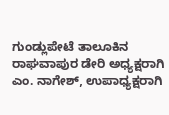ಗುಂಡ್ಲುಪೇಟೆ ತಾಲೂಕಿನ ರಾಘವಾಪುರ ಡೇರಿ ಅಧ್ಯಕ್ಷರಾಗಿ ಎಂ. ನಾಗೇಶ್, ಉಪಾಧ್ಯಕ್ಷರಾಗಿ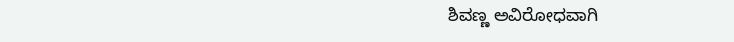ಶಿವಣ್ಣ ಅವಿರೋಧವಾಗಿ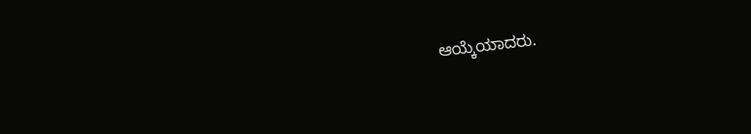ಆಯ್ಕೆಯಾದರು.